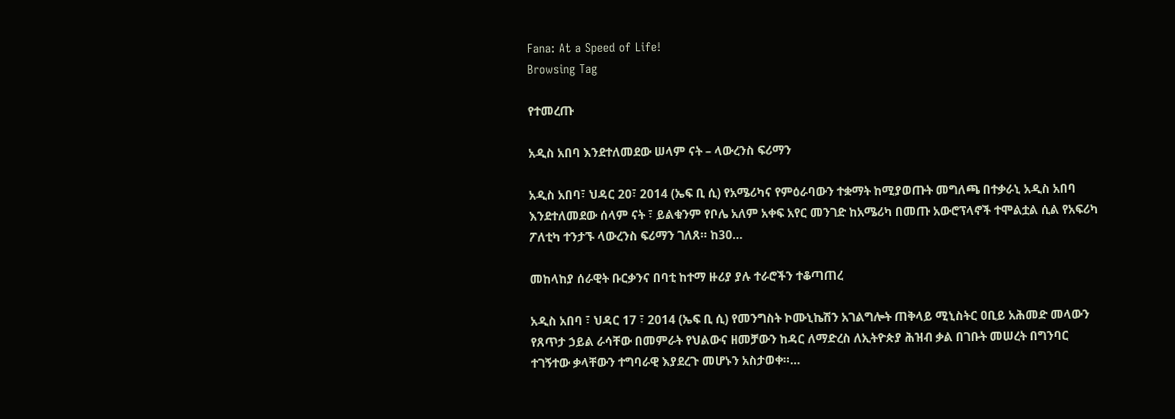Fana: At a Speed of Life!
Browsing Tag

የተመረጡ

አዲስ አበባ እንደተለመደው ሠላም ናት – ላውረንስ ፍሪማን

አዲስ አበባ፣ ህዳር 20፣ 2014 (ኤፍ ቢ ሲ) የአሜሪካና የምዕራባውን ተቋማት ከሚያወጡት መግለጫ በተቃራኒ አዲስ አበባ እንደተለመደው ሰላም ናት ፣ ይልቁንም የቦሌ አለም አቀፍ አየር መንገድ ከአሜሪካ በመጡ አውሮፕላኖች ተሞልቷል ሲል የአፍሪካ ፖለቲካ ተንታኙ ላውረንስ ፍሪማን ገለጸ። ከ30…

መከላከያ ሰራዊት ቡርቃንና በባቲ ከተማ ዙሪያ ያሉ ተራሮችን ተቆጣጠረ

አዲስ አበባ ፣ ህዳር 17 ፣ 2014 (ኤፍ ቢ ሲ) የመንግስት ኮሙኒኬሽን አገልግሎት ጠቅላይ ሚኒስትር ዐቢይ አሕመድ መላውን የጸጥታ ኃይል ራሳቸው በመምራት የህልውና ዘመቻውን ከዳር ለማድረስ ለኢትዮጵያ ሕዝብ ቃል በገቡት መሠረት በግንባር ተገኝተው ቃላቸውን ተግባራዊ እያደረጉ መሆኑን አስታወቀ።…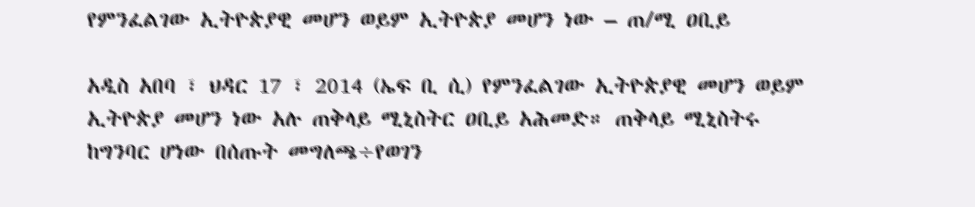የምንፈልገው ኢትዮጵያዊ መሆን ወይም ኢትዮጵያ መሆን ነው – ጠ/ሚ ዐቢይ

አዲስ አበባ ፣ ህዳር 17 ፣ 2014 (ኤፍ ቢ ሲ) የምንፈልገው ኢትዮጵያዊ መሆን ወይም ኢትዮጵያ መሆን ነው አሉ ጠቅላይ ሚኒስትር ዐቢይ አሕመድ። ጠቅላይ ሚኒስትሩ ከግንባር ሆነው በሰጡት መግለጫ÷የወገን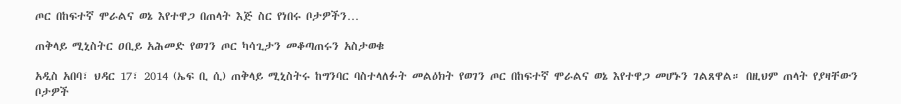ጦር በከፍተኛ ሞራልና ወኔ እየተዋጋ በጠላት እጅ ስር የነበሩ ቦታዎችን…

ጠቅላይ ሚኒስትር ዐቢይ አሕመድ የወገን ጦር ካሳጊታን መቆጣጠሩን አስታወቁ

አዲስ አበባ፣ ህዳር 17፣ 2014 (ኤፍ ቢ ሲ) ጠቅላይ ሚኒስትሩ ከግንባር ባስተላለፉት መልዕክት የወገን ጦር በከፍተኛ ሞራልና ወኔ እየተዋጋ መሆኑን ገልጸዋል። በዚህም ጠላት የያዛቸውን ቦታዎች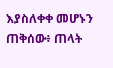እያስለቀቀ መሆኑን ጠቅሰው፥ ጠላት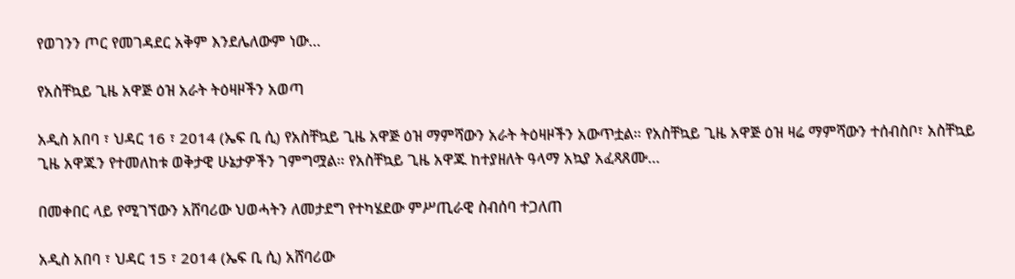የወገንን ጦር የመገዳደር አቅም እንደሌለውም ነው…

የአስቸኳይ ጊዜ አዋጅ ዕዝ አራት ትዕዛዞችን አወጣ

አዲስ አበባ ፣ ህዳር 16 ፣ 2014 (ኤፍ ቢ ሲ) የአስቸኳይ ጊዜ አዋጅ ዕዝ ማምሻውን አራት ትዕዛዞችን አውጥቷል። የአስቸኳይ ጊዜ አዋጅ ዕዝ ዛሬ ማምሻውን ተሰብስቦ፣ አስቸኳይ ጊዜ አዋጁን የተመለከቱ ወቅታዊ ሁኔታዎችን ገምግሟል። የአስቸኳይ ጊዜ አዋጁ ከተያዘለት ዓላማ አኳያ አፈጻጸሙ…

በመቀበር ላይ የሚገኘውን አሸባሪው ህወሓትን ለመታደግ የተካሄደው ምሥጢራዊ ስብሰባ ተጋለጠ

አዲስ አበባ ፣ ህዳር 15 ፣ 2014 (ኤፍ ቢ ሲ) አሸባሪው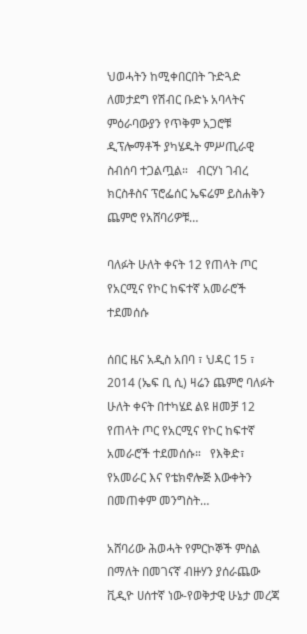ህወሓትን ከሚቀበርበት ጉድጓድ ለመታደግ የሽብር ቡድኑ አባላትና ምዕራባውያን የጥቅም አጋሮቹ ዲፕሎማቶች ያካሄዱት ምሥጢራዊ ስብሰባ ተጋልጧል።   ብርሃነ ገብረ ክርስቶስና ፕሮፌሰር ኤፍሬም ይስሐቅን ጨምሮ የአሸባሪዎቹ…

ባለፉት ሁለት ቀናት 12 የጠላት ጦር የአርሚና የኮር ከፍተኛ አመራሮች ተደመሰሱ

ሰበር ዜና አዲስ አበባ ፣ ህዳር 15 ፣ 2014 (ኤፍ ቢ ሲ) ዛሬን ጨምሮ ባለፉት ሁለት ቀናት በተካሄደ ልዩ ዘመቻ 12 የጠላት ጦር የአርሚና የኮር ከፍተኛ አመራሮች ተደመሰሱ።   የእቅድ፣ የአመራር እና የቴክኖሎጅ እውቀትን በመጠቀም መንግስት…

አሸባሪው ሕወሓት የምርኮኞች ምስል በማለት በመገናኛ ብዙሃን ያሰራጨው ቪዲዮ ሀሰተኛ ነው-የወቅታዊ ሁኔታ መረጃ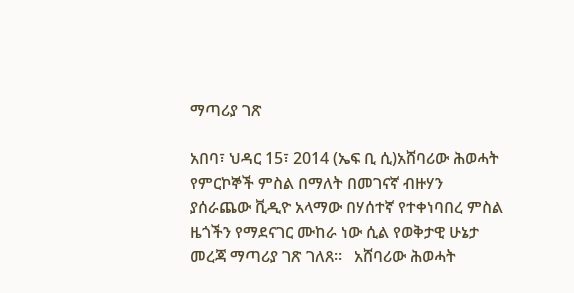ማጣሪያ ገጽ

አበባ፣ ህዳር 15፣ 2014 (ኤፍ ቢ ሲ)አሸባሪው ሕወሓት የምርኮኞች ምስል በማለት በመገናኛ ብዙሃን ያሰራጨው ቪዲዮ አላማው በሃሰተኛ የተቀነባበረ ምስል ዜጎችን የማደናገር ሙከራ ነው ሲል የወቅታዊ ሁኔታ መረጃ ማጣሪያ ገጽ ገለጸ፡፡   አሸባሪው ሕወሓት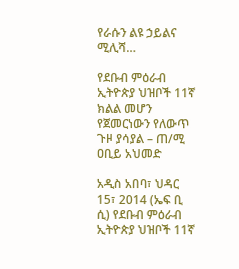የራሱን ልዩ ኃይልና ሚሊሻ…

የደቡብ ምዕራብ ኢትዮጵያ ህዝቦች 11ኛ ክልል መሆን የጀመርነውን የለውጥ ጉዞ ያሳያል – ጠ/ሚ ዐቢይ አህመድ

አዲስ አበባ፣ ህዳር 15፣ 2014 (ኤፍ ቢ ሲ) የደቡብ ምዕራብ ኢትዮጵያ ህዝቦች 11ኛ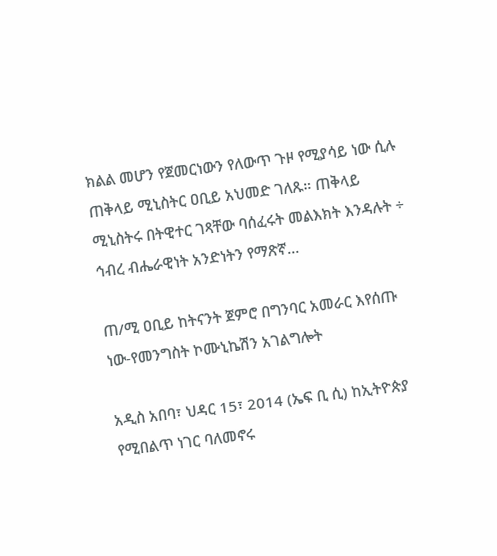ክልል መሆን የጀመርነውን የለውጥ ጉዞ የሚያሳይ ነው ሲሉ ጠቅላይ ሚኒስትር ዐቢይ አህመድ ገለጹ። ጠቅላይ ሚኒስትሩ በትዊተር ገጻቸው ባሰፈሩት መልእክት እንዳሉት ÷ ኅብረ ብሔራዊነት አንድነትን የማጽኛ…

ጠ/ሚ ዐቢይ ከትናንት ጀምሮ በግንባር አመራር እየሰጡ ነው-የመንግስት ኮሙኒኬሽን አገልግሎት

አዲስ አበባ፣ ህዳር 15፣ 2014 (ኤፍ ቢ ሲ) ከኢትዮጵያ የሚበልጥ ነገር ባለመኖሩ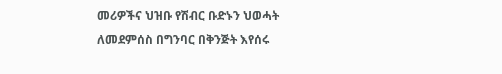መሪዎችና ህዝቡ የሽብር ቡድኑን ህወሓት ለመደምሰስ በግንባር በቅንጅት እየሰሩ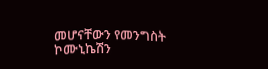መሆናቸውን የመንግስት ኮሙኒኬሽን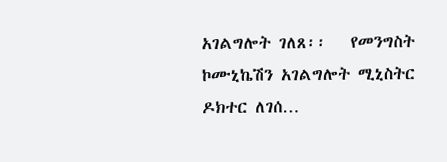አገልግሎት ገለጸ፡፡   የመንግስት ኮሙኒኬሽን አገልግሎት ሚኒስትር ዶክተር ለገሰ…